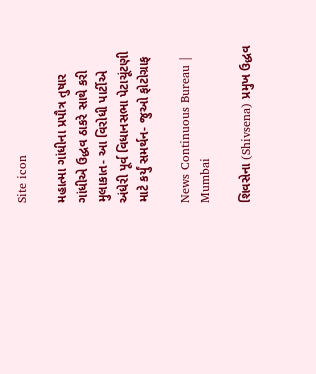Site icon

મહાત્મા ગાંધીના પ્રપૌત્ર તુષાર ગાંધીએ ઉદ્ધવ ઠાકરે સાથે કરી મુલાકાત- આ વિરોધી પાર્ટીએ અંધેરી પૂર્વ વિધાનસભા પેટાચૂંટણી માટે કર્યું સમર્થન- જુઓ ફોટોગ્રાફ

News Continuous Bureau | Mumbai

શિવસેના (Shivsena) પ્રમુખ ઉદ્ધવ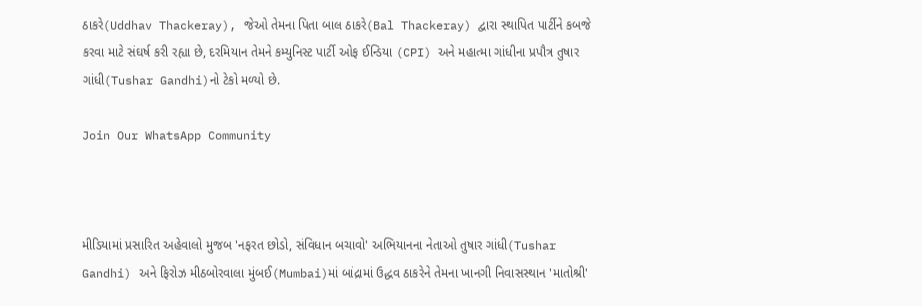ઠાકરે(Uddhav Thackeray), જેઓ તેમના પિતા બાલ ઠાકરે(Bal Thackeray) દ્વારા સ્થાપિત પાર્ટીને કબજે કરવા માટે સંઘર્ષ કરી રહ્યા છે, દરમિયાન તેમને કમ્યુનિસ્ટ પાર્ટી ઓફ ઈન્ડિયા (CPI) અને મહાત્મા ગાંધીના પ્રપૌત્ર તુષાર ગાંધી(Tushar Gandhi)નો ટેકો મળ્યો છે.

Join Our WhatsApp Community



મીડિયામાં પ્રસારિત અહેવાલો મુજબ 'નફરત છોડો, સંવિધાન બચાવો' અભિયાનના નેતાઓ તુષાર ગાંધી(Tushar Gandhi) અને ફિરોઝ મીઠબોરવાલા મુંબઈ(Mumbai)માં બાંદ્રામાં ઉદ્ધવ ઠાકરેને તેમના ખાનગી નિવાસસ્થાન 'માતોશ્રી'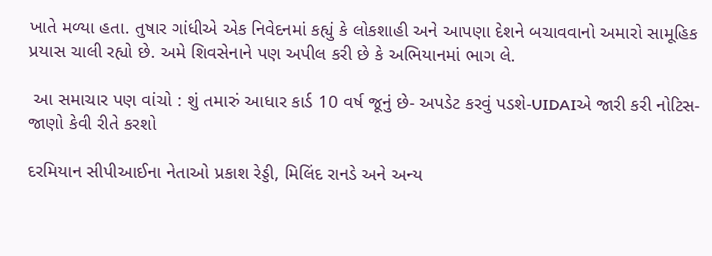ખાતે મળ્યા હતા. તુષાર ગાંધીએ એક નિવેદનમાં કહ્યું કે લોકશાહી અને આપણા દેશને બચાવવાનો અમારો સામૂહિક પ્રયાસ ચાલી રહ્યો છે. અમે શિવસેનાને પણ અપીલ કરી છે કે અભિયાનમાં ભાગ લે.

 આ સમાચાર પણ વાંચો : શું તમારું આધાર કાર્ડ 10 વર્ષ જૂનું છે- અપડેટ કરવું પડશે-UIDAIએ જારી કરી નોટિસ- જાણો કેવી રીતે કરશો

દરમિયાન સીપીઆઈના નેતાઓ પ્રકાશ રેડ્ડી, મિલિંદ રાનડે અને અન્ય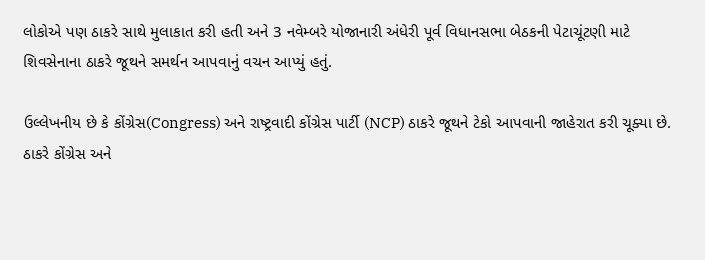લોકોએ પણ ઠાકરે સાથે મુલાકાત કરી હતી અને 3 નવેમ્બરે યોજાનારી અંધેરી પૂર્વ વિધાનસભા બેઠકની પેટાચૂંટણી માટે શિવસેનાના ઠાકરે જૂથને સમર્થન આપવાનું વચન આપ્યું હતું.

ઉલ્લેખનીય છે કે કોંગ્રેસ(Congress) અને રાષ્ટ્રવાદી કોંગ્રેસ પાર્ટી (NCP) ઠાકરે જૂથને ટેકો આપવાની જાહેરાત કરી ચૂક્યા છે. ઠાકરે કોંગ્રેસ અને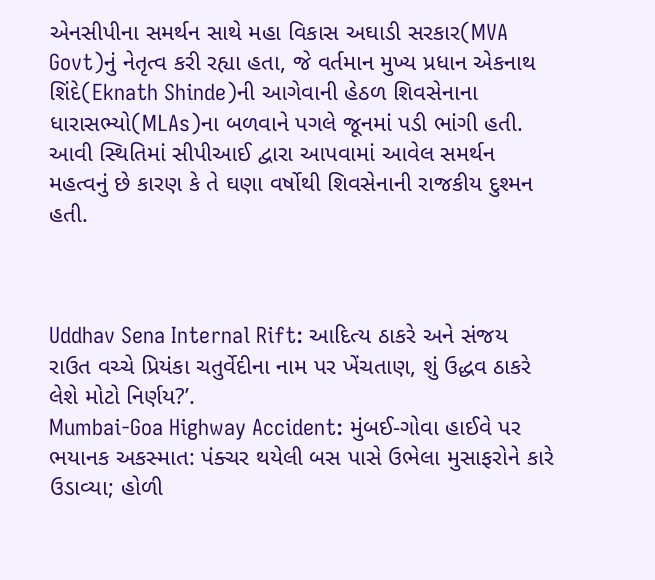એનસીપીના સમર્થન સાથે મહા વિકાસ અઘાડી સરકાર(MVA Govt)નું નેતૃત્વ કરી રહ્યા હતા, જે વર્તમાન મુખ્ય પ્રધાન એકનાથ શિંદે(Eknath Shinde)ની આગેવાની હેઠળ શિવસેનાના ધારાસભ્યો(MLAs)ના બળવાને પગલે જૂનમાં પડી ભાંગી હતી. આવી સ્થિતિમાં સીપીઆઈ દ્વારા આપવામાં આવેલ સમર્થન મહત્વનું છે કારણ કે તે ઘણા વર્ષોથી શિવસેનાની રાજકીય દુશ્મન હતી.



Uddhav Sena Internal Rift: આદિત્ય ઠાકરે અને સંજય રાઉત વચ્ચે પ્રિયંકા ચતુર્વેદીના નામ પર ખેંચતાણ, શું ઉદ્ધવ ઠાકરે લેશે મોટો નિર્ણય?’.
Mumbai-Goa Highway Accident: મુંબઈ-ગોવા હાઈવે પર ભયાનક અકસ્માત: પંક્ચર થયેલી બસ પાસે ઉભેલા મુસાફરોને કારે ઉડાવ્યા; હોળી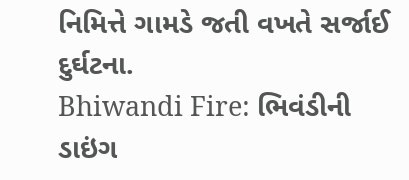નિમિત્તે ગામડે જતી વખતે સર્જાઈ દુર્ઘટના.
Bhiwandi Fire: ભિવંડીની ડાઇંગ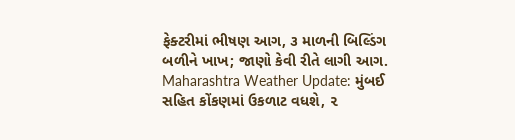ફેક્ટરીમાં ભીષણ આગ, ૩ માળની બિલ્ડિંગ બળીને ખાખ; જાણો કેવી રીતે લાગી આગ.
Maharashtra Weather Update: મુંબઈ સહિત કોંકણમાં ઉકળાટ વધશે, ૨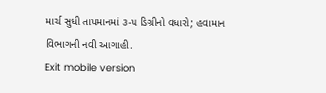માર્ચ સુધી તાપમાનમાં ૩-૫ ડિગ્રીનો વધારો; હવામાન વિભાગની નવી આગાહી.
Exit mobile version